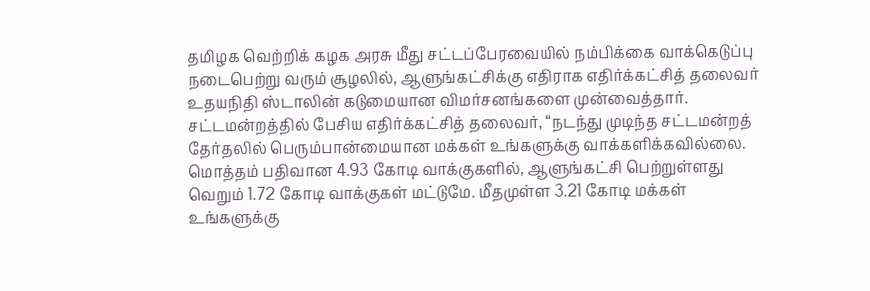தமிழக வெற்றிக் கழக அரசு மீது சட்டப்பேரவையில் நம்பிக்கை வாக்கெடுப்பு நடைபெற்று வரும் சூழலில், ஆளுங்கட்சிக்கு எதிராக எதிர்க்கட்சித் தலைவர் உதயநிதி ஸ்டாலின் கடுமையான விமர்சனங்களை முன்வைத்தார். சட்டமன்றத்தில் பேசிய எதிர்க்கட்சித் தலைவர், “நடந்து முடிந்த சட்டமன்றத் தேர்தலில் பெரும்பான்மையான மக்கள் உங்களுக்கு வாக்களிக்கவில்லை. மொத்தம் பதிவான 4.93 கோடி வாக்குகளில், ஆளுங்கட்சி பெற்றுள்ளது வெறும் 1.72 கோடி வாக்குகள் மட்டுமே. மீதமுள்ள 3.21 கோடி மக்கள் உங்களுக்கு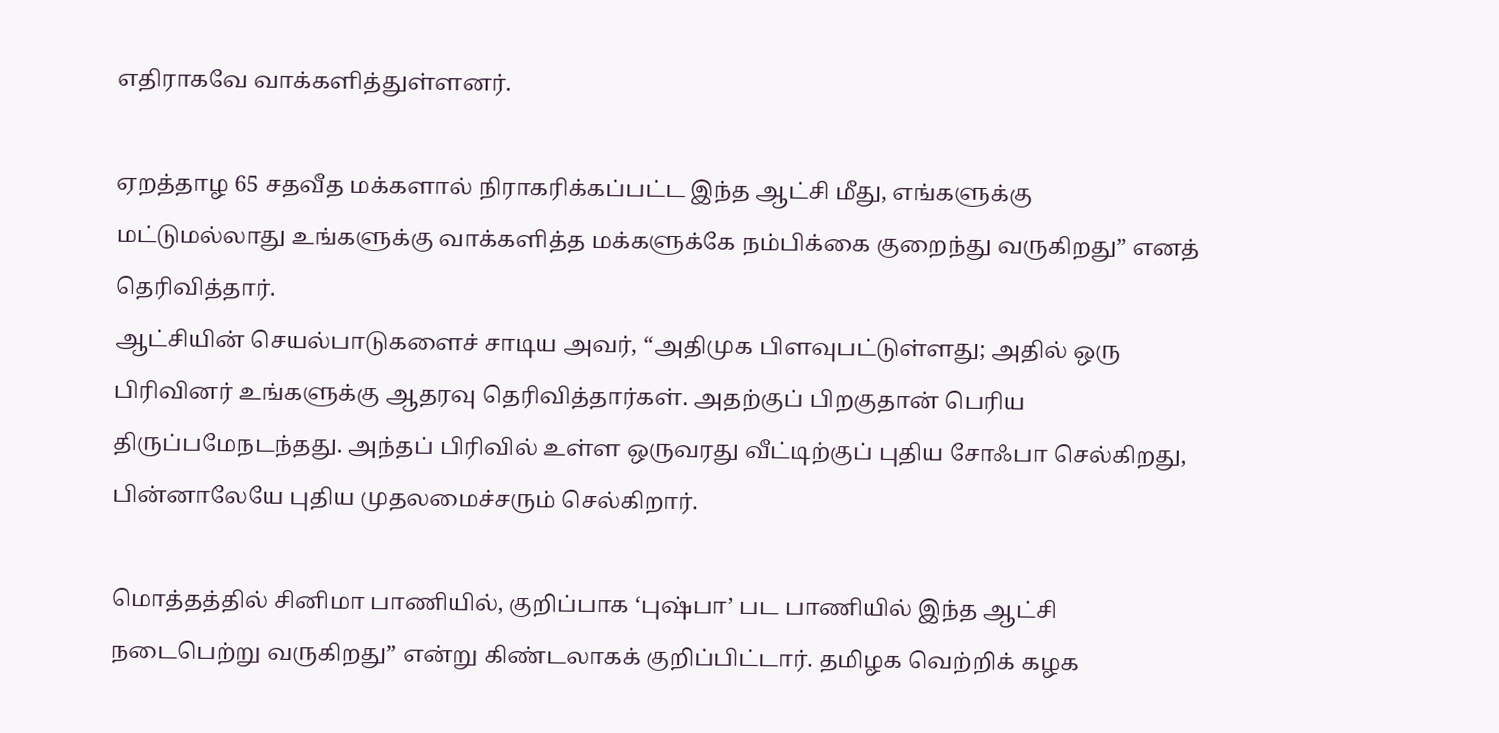எதிராகவே வாக்களித்துள்ளனர்.

ஏறத்தாழ 65 சதவீத மக்களால் நிராகரிக்கப்பட்ட இந்த ஆட்சி மீது, எங்களுக்கு மட்டுமல்லாது உங்களுக்கு வாக்களித்த மக்களுக்கே நம்பிக்கை குறைந்து வருகிறது” எனத் தெரிவித்தார்.
ஆட்சியின் செயல்பாடுகளைச் சாடிய அவர், “அதிமுக பிளவுபட்டுள்ளது; அதில் ஒரு பிரிவினர் உங்களுக்கு ஆதரவு தெரிவித்தார்கள். அதற்குப் பிறகுதான் பெரிய திருப்பமேநடந்தது. அந்தப் பிரிவில் உள்ள ஒருவரது வீட்டிற்குப் புதிய சோஃபா செல்கிறது, பின்னாலேயே புதிய முதலமைச்சரும் செல்கிறார்.

மொத்தத்தில் சினிமா பாணியில், குறிப்பாக ‘புஷ்பா’ பட பாணியில் இந்த ஆட்சி நடைபெற்று வருகிறது” என்று கிண்டலாகக் குறிப்பிட்டார். தமிழக வெற்றிக் கழக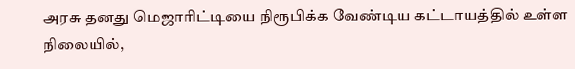அரசு தனது மெஜாரிட்டியை நிரூபிக்க வேண்டிய கட்டாயத்தில் உள்ள நிலையில்,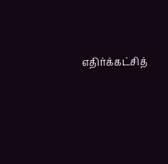எதிர்க்கட்சித்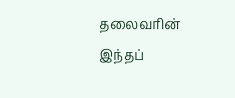தலைவரின் இந்தப்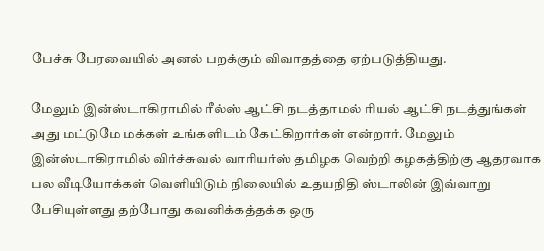பேச்சு பேரவையில் அனல் பறக்கும் விவாதத்தை ஏற்படுத்தியது.

மேலும் இன்ஸ்டாகிராமில் ரீல்ஸ் ஆட்சி நடத்தாமல் ரியல் ஆட்சி நடத்துங்கள் அது மட்டுமே மக்கள் உங்களிடம் கேட்கிறார்கள் என்றார். மேலும் இன்ஸ்டாகிராமில் விர்ச்சுவல் வாரியர்ஸ் தமிழக வெற்றி கழகத்திற்கு ஆதரவாக பல வீடியோக்கள் வெளியிடும் நிலையில் உதயநிதி ஸ்டாலின் இவ்வாறு பேசியுள்ளது தற்போது கவனிக்கத்தக்க ஒரு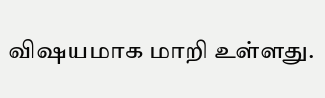விஷயமாக மாறி உள்ளது.